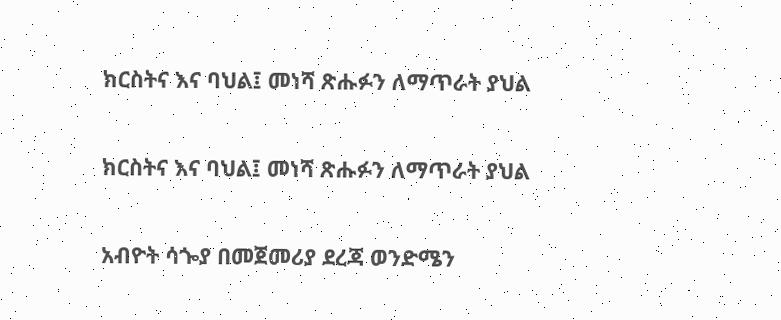ክርስትና እና ባህል፤ መነሻ ጽሑፉን ለማጥራት ያህል

ክርስትና እና ባህል፤ መነሻ ጽሑፉን ለማጥራት ያህል

አብዮት ሳጐያ በመጀመሪያ ደረጃ ወንድሜን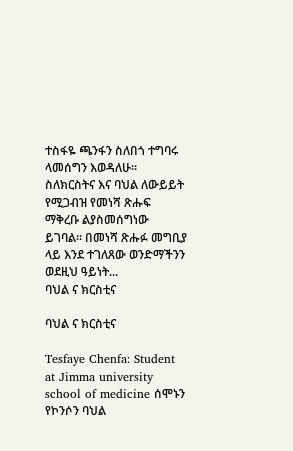ተስፋዬ ጫንፋን ስለበጎ ተግባሩ ላመሰግን እወዳለሁ። ስለክርስትና እና ባህል ለውይይት የሚጋብዝ የመነሻ ጽሑፍ ማቅረቡ ልያስመሰግነው ይገባል። በመነሻ ጽሑፉ መግቢያ ላይ እንደ ተገለጸው ወንድማችንን ወደዚህ ዓይነት...
ባህል ና ክርስቲና

ባህል ና ክርስቲና

Tesfaye Chenfa: Student at Jimma university school of medicine ሰሞኑን የኮንሶን ባህል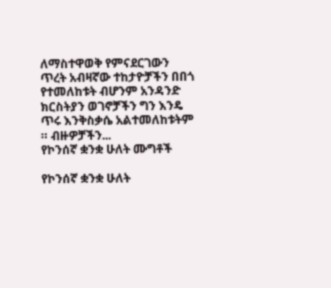ለማስተዋወቅ የምናደርገውን ጥረት አብዛኛው ተከታዮቻችን በበጎ የተመለከቱት ብሆንም አንዳንድ ክርስትያን ወገኖቻችን ግን እንዴ ጥሩ እንቅስቃሴ አልተመለከቱትም ። ብዙዎቻችን...
የኮንሰኛ ቋንቋ ሁለት ሙግቶች

የኮንሰኛ ቋንቋ ሁለት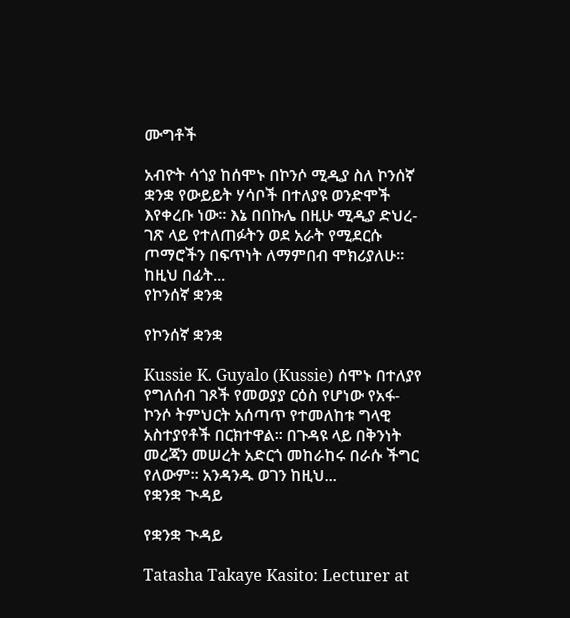ሙግቶች

አብዮት ሳጎያ ከሰሞኑ በኮንሶ ሚዲያ ስለ ኮንሰኛ ቋንቋ የውይይት ሃሳቦች በተለያዩ ወንድሞች እየቀረቡ ነው። እኔ በበኩሌ በዚሁ ሚዲያ ድህረ-ገጽ ላይ የተለጠፉትን ወደ አራት የሚደርሱ ጦማሮችን በፍጥነት ለማምበብ ሞክሪያለሁ። ከዚህ በፊት...
የኮንሰኛ ቋንቋ

የኮንሰኛ ቋንቋ

Kussie K. Guyalo (Kussie) ሰሞኑ በተለያየ የግለሰብ ገጾች የመወያያ ርዕስ የሆነው የአፋ-ኮንሶ ትምህርት አሰጣጥ የተመለከቱ ግላዊ አስተያየቶች በርክተዋል፡፡ በጉዳዩ ላይ በቅንነት መረጃን መሠረት አድርጎ መከራከሩ በራሱ ችግር የለውም፡፡ አንዳንዱ ወገን ከዚህ...
የቋንቋ ጒዳይ

የቋንቋ ጒዳይ

Tatasha Takaye Kasito: Lecturer at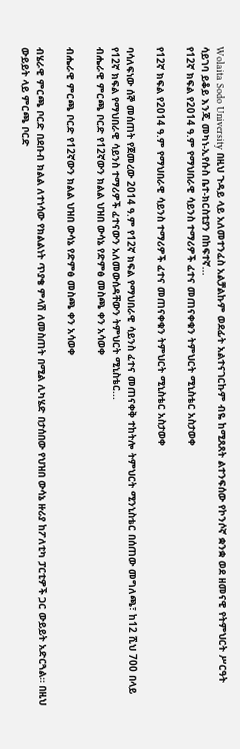Wolaita Sodo University በዚህ ጉዳይ ላይ አለመተንፈስ አልቻልኩም ወደፊት አልተናገርኩም ብዬ ከሚጸጸት ልተንፍሰው የኮንሶኛ ቋንቋ ወደ ዘመናዊ የትምህርት ሥርዓት ሳይገባ ይቆይ እንጂ መካነ-ኢየሱስ ቤተ-ክርስቲያን በከፍተኛ...
የ12ኛ ክፍል የ2014 ዓ.ም የማህበራዊ ሳይንስ ተማሪዎች ፈተና መጠናቀቁን ትምህርት ሚኒስቴር አስታወቀ

የ12ኛ ክፍል የ2014 ዓ.ም የማህበራዊ ሳይንስ ተማሪዎች ፈተና መጠናቀቁን ትምህርት ሚኒስቴር አስታወቀ

ባሳለፍነው ሰኞ መሰጠት የጀመረው 2014 ዓ.ም የ12ኛ ክፍል የማህበራዊ ሳይንስ ፈተና መጠናቀቅ ተከትሎ ትምህርት ሚንኒስቴር በሰጠው መግለጫ፣ ከ12 ሺህ 700 በላይ የ12ኛ ክፍል የማህበራዊ ሳይንስ ተማሪዎች ፈተናውን አለመውሰዳቸውን ትምህርት ሚኒስቴር...
ብሔራዊ ምርጫ ቦርድ የ12ኛውን ክልል ህዝበ ውሳኔ የድምፅ መስጫ ቀን አሳወቀ

ብሔራዊ ምርጫ ቦርድ የ12ኛውን ክልል ህዝበ ውሳኔ የድምፅ መስጫ ቀን አሳወቀ

ብሄራዊ ምርጫ ቦርድ በደቡብ ክልል ለተነሳው የክልልነት ጥያቄ ምላሽ ለመስጠት በሚል ሊካሄድ በታሰበው የህዝበ ውሳኔ ዙሪያ ከፖለቲካ ፓርቲዎች ጋር ውይይት አድርጓል። በዚህ ውይይት ላይ ምርጫ ቦርድ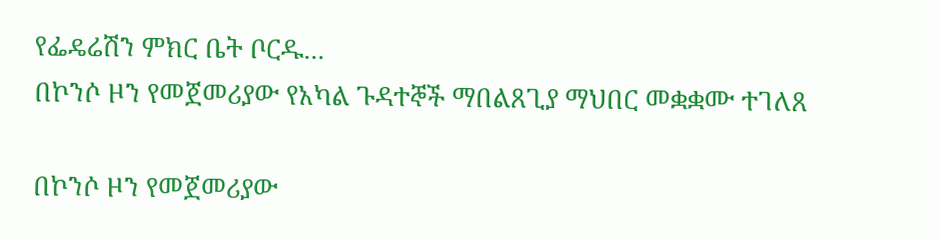የፌዴሬሽን ምክር ቤት ቦርዱ...
በኮንሶ ዞን የመጀመሪያው የአካል ጉዳተኞች ማበልጸጊያ ማህበር መቋቋሙ ተገለጸ

በኮንሶ ዞን የመጀመሪያው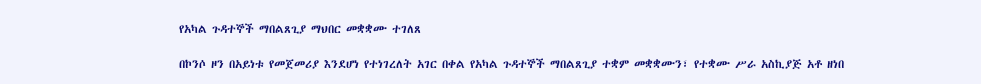የአካል ጉዳተኞች ማበልጸጊያ ማህበር መቋቋሙ ተገለጸ

በኮንሶ ዞን በአይነቱ የመጀመሪያ እንደሆነ የተነገረለት አገር በቀል የአካል ጉዳተኞች ማበልጸጊያ ተቋም መቋቋሙን፣ የተቋሙ ሥራ አስኪያጅ አቶ ዘነበ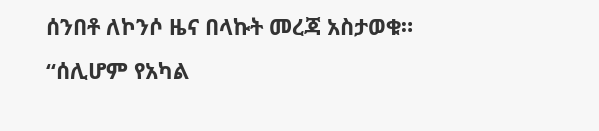ሰንበቶ ለኮንሶ ዜና በላኩት መረጃ አስታወቁ። “ሰሊሆም የአካል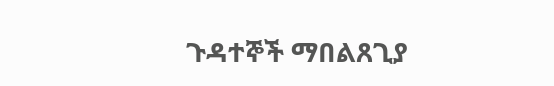ጉዳተኞች ማበልጸጊያ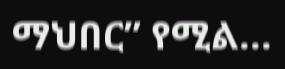ማህበር” የሚል...